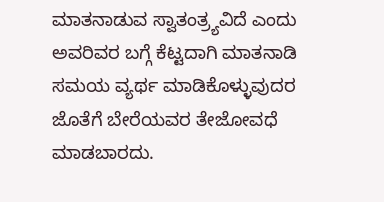ಮಾತನಾಡುವ ಸ್ವಾತಂತ್ರ್ಯವಿದೆ ಎಂದು ಅವರಿವರ ಬಗ್ಗೆ ಕೆಟ್ಟದಾಗಿ ಮಾತನಾಡಿ ಸಮಯ ವ್ಯರ್ಥ ಮಾಡಿಕೊಳ್ಳುವುದರ ಜೊತೆಗೆ ಬೇರೆಯವರ ತೇಜೋವಧೆ ಮಾಡಬಾರದು.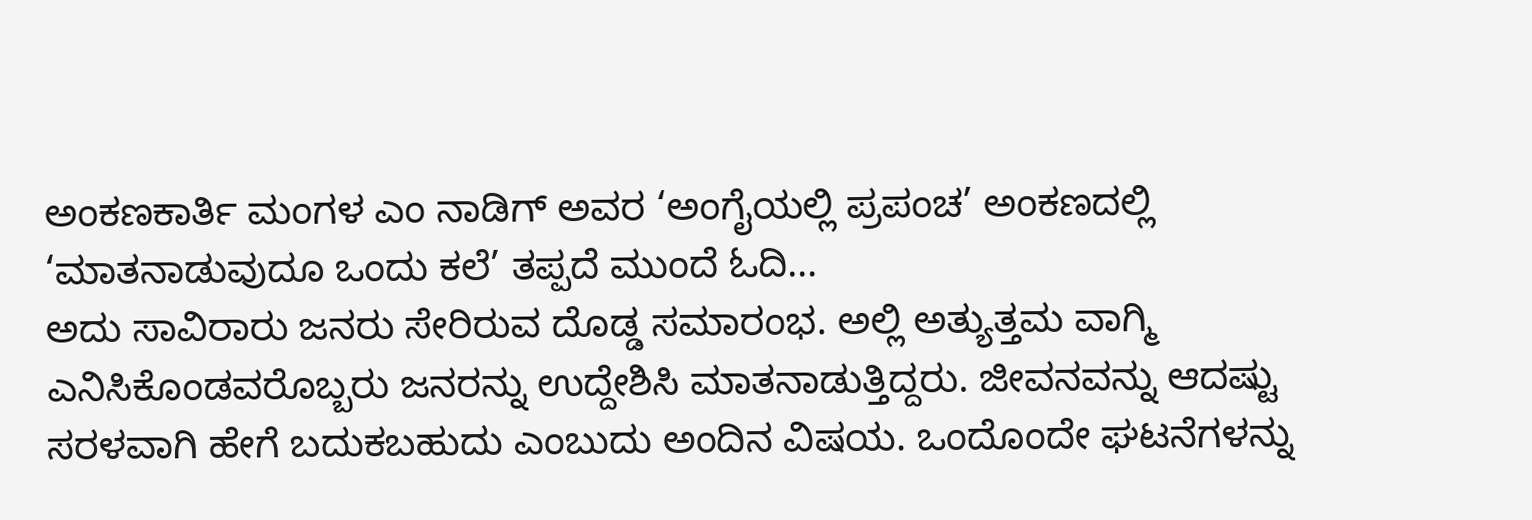ಅಂಕಣಕಾರ್ತಿ ಮಂಗಳ ಎಂ ನಾಡಿಗ್ ಅವರ ‘ಅಂಗೈಯಲ್ಲಿ ಪ್ರಪಂಚ’ ಅಂಕಣದಲ್ಲಿ ‘ಮಾತನಾಡುವುದೂ ಒಂದು ಕಲೆ’ ತಪ್ಪದೆ ಮುಂದೆ ಓದಿ…
ಅದು ಸಾವಿರಾರು ಜನರು ಸೇರಿರುವ ದೊಡ್ಡ ಸಮಾರಂಭ. ಅಲ್ಲಿ ಅತ್ಯುತ್ತಮ ವಾಗ್ಮಿ ಎನಿಸಿಕೊಂಡವರೊಬ್ಬರು ಜನರನ್ನು ಉದ್ದೇಶಿಸಿ ಮಾತನಾಡುತ್ತಿದ್ದರು. ಜೀವನವನ್ನು ಆದಷ್ಟು ಸರಳವಾಗಿ ಹೇಗೆ ಬದುಕಬಹುದು ಎಂಬುದು ಅಂದಿನ ವಿಷಯ. ಒಂದೊಂದೇ ಘಟನೆಗಳನ್ನು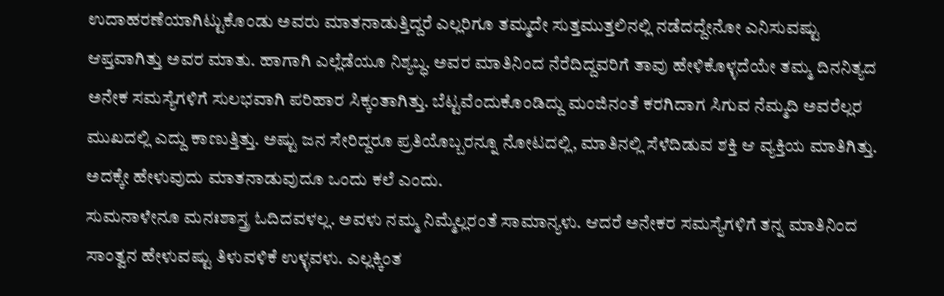ಉದಾಹರಣೆಯಾಗಿಟ್ಟುಕೊಂಡು ಅವರು ಮಾತನಾಡುತ್ತಿದ್ದರೆ ಎಲ್ಲರಿಗೂ ತಮ್ಮದೇ ಸುತ್ತಮುತ್ತಲಿನಲ್ಲಿ ನಡೆದದ್ದೇನೋ ಎನಿಸುವಷ್ಟು ಆಪ್ತವಾಗಿತ್ತು ಅವರ ಮಾತು. ಹಾಗಾಗಿ ಎಲ್ಲೆಡೆಯೂ ನಿಶ್ಯಬ್ಧ. ಅವರ ಮಾತಿನಿಂದ ನೆರೆದಿದ್ದವರಿಗೆ ತಾವು ಹೇಳಿಕೊಳ್ಳದೆಯೇ ತಮ್ಮ ದಿನನಿತ್ಯದ ಅನೇಕ ಸಮಸ್ಯೆಗಳಿಗೆ ಸುಲಭವಾಗಿ ಪರಿಹಾರ ಸಿಕ್ಕಂತಾಗಿತ್ತು. ಬೆಟ್ಟವೆಂದುಕೊಂಡಿದ್ದು ಮಂಜಿನಂತೆ ಕರಗಿದಾಗ ಸಿಗುವ ನೆಮ್ಮದಿ ಅವರೆಲ್ಲರ ಮುಖದಲ್ಲಿ ಎದ್ದು ಕಾಣುತ್ತಿತ್ತು. ಅಷ್ಟು ಜನ ಸೇರಿದ್ದರೂ ಪ್ರತಿಯೊಬ್ಬರನ್ನೂ ನೋಟದಲ್ಲಿ, ಮಾತಿನಲ್ಲಿ ಸೆಳೆದಿಡುವ ಶಕ್ತಿ ಆ ವ್ಯಕ್ತಿಯ ಮಾತಿಗಿತ್ತು. ಅದಕ್ಕೇ ಹೇಳುವುದು ಮಾತನಾಡುವುದೂ ಒಂದು ಕಲೆ ಎಂದು.
ಸುಮನಾಳೇನೂ ಮನಃಶಾಸ್ತ್ರ ಓದಿದವಳಲ್ಲ. ಅವಳು ನಮ್ಮ ನಿಮ್ಮೆಲ್ಲರಂತೆ ಸಾಮಾನ್ಯಳು. ಆದರೆ ಅನೇಕರ ಸಮಸ್ಯೆಗಳಿಗೆ ತನ್ನ ಮಾತಿನಿಂದ ಸಾಂತ್ವನ ಹೇಳುವಷ್ಟು ತಿಳುವಳಿಕೆ ಉಳ್ಳವಳು. ಎಲ್ಲಕ್ಕಿಂತ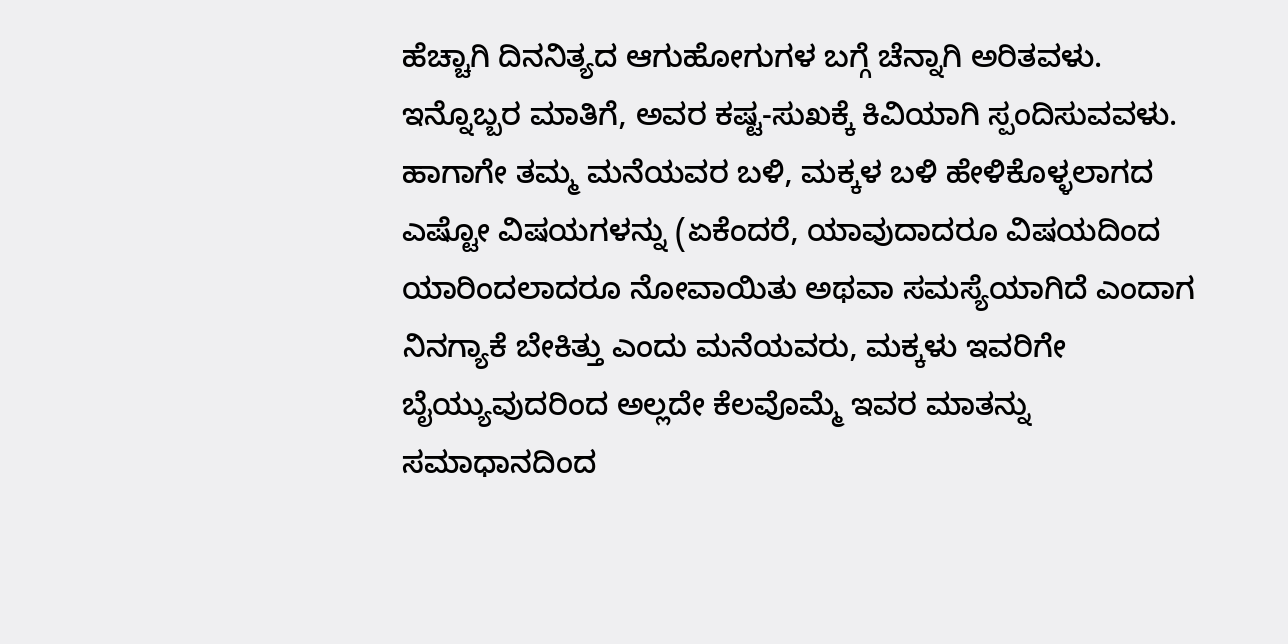ಹೆಚ್ಚಾಗಿ ದಿನನಿತ್ಯದ ಆಗುಹೋಗುಗಳ ಬಗ್ಗೆ ಚೆನ್ನಾಗಿ ಅರಿತವಳು. ಇನ್ನೊಬ್ಬರ ಮಾತಿಗೆ, ಅವರ ಕಷ್ಟ-ಸುಖಕ್ಕೆ ಕಿವಿಯಾಗಿ ಸ್ಪಂದಿಸುವವಳು. ಹಾಗಾಗೇ ತಮ್ಮ ಮನೆಯವರ ಬಳಿ, ಮಕ್ಕಳ ಬಳಿ ಹೇಳಿಕೊಳ್ಳಲಾಗದ ಎಷ್ಟೋ ವಿಷಯಗಳನ್ನು (ಏಕೆಂದರೆ, ಯಾವುದಾದರೂ ವಿಷಯದಿಂದ ಯಾರಿಂದಲಾದರೂ ನೋವಾಯಿತು ಅಥವಾ ಸಮಸ್ಯೆಯಾಗಿದೆ ಎಂದಾಗ ನಿನಗ್ಯಾಕೆ ಬೇಕಿತ್ತು ಎಂದು ಮನೆಯವರು, ಮಕ್ಕಳು ಇವರಿಗೇ ಬೈಯ್ಯುವುದರಿಂದ ಅಲ್ಲದೇ ಕೆಲವೊಮ್ಮೆ ಇವರ ಮಾತನ್ನು ಸಮಾಧಾನದಿಂದ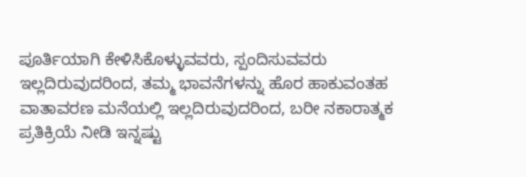ಪೂರ್ತಿಯಾಗಿ ಕೇಳಿಸಿಕೊಳ್ಳುವವರು, ಸ್ಪಂದಿಸುವವರು ಇಲ್ಲದಿರುವುದರಿಂದ, ತಮ್ಮ ಭಾವನೆಗಳನ್ನು ಹೊರ ಹಾಕುವಂತಹ ವಾತಾವರಣ ಮನೆಯಲ್ಲಿ ಇಲ್ಲದಿರುವುದರಿಂದ, ಬರೀ ನಕಾರಾತ್ಮಕ ಪ್ರತಿಕ್ರಿಯೆ ನೀಡಿ ಇನ್ನಷ್ಟು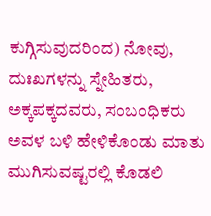ಕುಗ್ಗಿಸುವುದರಿಂದ) ನೋವು, ದುಃಖಗಳನ್ನು ಸ್ನೇಹಿತರು, ಅಕ್ಕಪಕ್ಕದವರು, ಸಂಬಂಧಿಕರು ಅವಳ ಬಳಿ ಹೇಳಿಕೊಂಡು ಮಾತು ಮುಗಿಸುವಷ್ಟರಲ್ಲಿ ಕೊಡಲಿ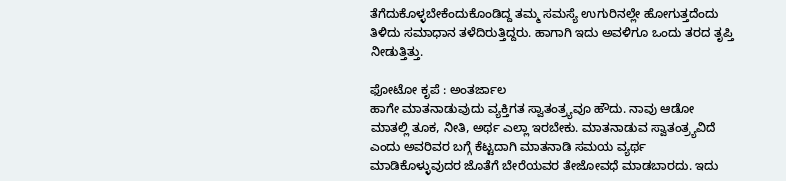ತೆಗೆದುಕೊಳ್ಳಬೇಕೆಂದುಕೊಂಡಿದ್ದ ತಮ್ಮ ಸಮಸ್ಯೆ ಉಗುರಿನಲ್ಲೇ ಹೋಗುತ್ತದೆಂದು ತಿಳಿದು ಸಮಾಧಾನ ತಳೆದಿರುತ್ತಿದ್ದರು. ಹಾಗಾಗಿ ಇದು ಅವಳಿಗೂ ಒಂದು ತರದ ತೃಪ್ತಿ ನೀಡುತ್ತಿತ್ತು.

ಫೋಟೋ ಕೃಪೆ : ಅಂತರ್ಜಾಲ
ಹಾಗೇ ಮಾತನಾಡುವುದು ವ್ಯಕ್ತಿಗತ ಸ್ವಾತಂತ್ರ್ಯವೂ ಹೌದು. ನಾವು ಆಡೋ ಮಾತಲ್ಲಿ ತೂಕ, ನೀತಿ, ಅರ್ಥ ಎಲ್ಲಾ ಇರಬೇಕು. ಮಾತನಾಡುವ ಸ್ವಾತಂತ್ರ್ಯವಿದೆ ಎಂದು ಅವರಿವರ ಬಗ್ಗೆ ಕೆಟ್ಟದಾಗಿ ಮಾತನಾಡಿ ಸಮಯ ವ್ಯರ್ಥ ಮಾಡಿಕೊಳ್ಳುವುದರ ಜೊತೆಗೆ ಬೇರೆಯವರ ತೇಜೋವಧೆ ಮಾಡಬಾರದು. ಇದು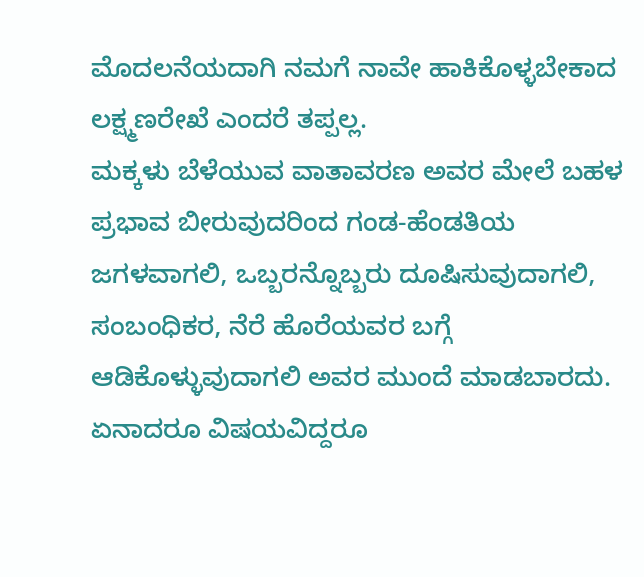ಮೊದಲನೆಯದಾಗಿ ನಮಗೆ ನಾವೇ ಹಾಕಿಕೊಳ್ಳಬೇಕಾದ ಲಕ್ಷ್ಮಣರೇಖೆ ಎಂದರೆ ತಪ್ಪಲ್ಲ.
ಮಕ್ಕಳು ಬೆಳೆಯುವ ವಾತಾವರಣ ಅವರ ಮೇಲೆ ಬಹಳ ಪ್ರಭಾವ ಬೀರುವುದರಿಂದ ಗಂಡ-ಹೆಂಡತಿಯ ಜಗಳವಾಗಲಿ, ಒಬ್ಬರನ್ನೊಬ್ಬರು ದೂಷಿಸುವುದಾಗಲಿ, ಸಂಬಂಧಿಕರ, ನೆರೆ ಹೊರೆಯವರ ಬಗ್ಗೆ ಆಡಿಕೊಳ್ಳುವುದಾಗಲಿ ಅವರ ಮುಂದೆ ಮಾಡಬಾರದು. ಏನಾದರೂ ವಿಷಯವಿದ್ದರೂ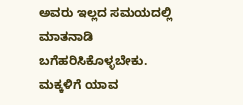ಅವರು ಇಲ್ಲದ ಸಮಯದಲ್ಲಿ ಮಾತನಾಡಿ ಬಗೆಹರಿಸಿಕೊಳ್ಳಬೇಕು. ಮಕ್ಕಳಿಗೆ ಯಾವ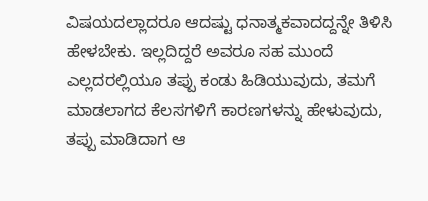ವಿಷಯದಲ್ಲಾದರೂ ಆದಷ್ಟು ಧನಾತ್ಮಕವಾದದ್ದನ್ನೇ ತಿಳಿಸಿ ಹೇಳಬೇಕು. ಇಲ್ಲದಿದ್ದರೆ ಅವರೂ ಸಹ ಮುಂದೆ ಎಲ್ಲದರಲ್ಲಿಯೂ ತಪ್ಪು ಕಂಡು ಹಿಡಿಯುವುದು, ತಮಗೆ ಮಾಡಲಾಗದ ಕೆಲಸಗಳಿಗೆ ಕಾರಣಗಳನ್ನು ಹೇಳುವುದು, ತಪ್ಪು ಮಾಡಿದಾಗ ಆ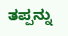ತಪ್ಪನ್ನು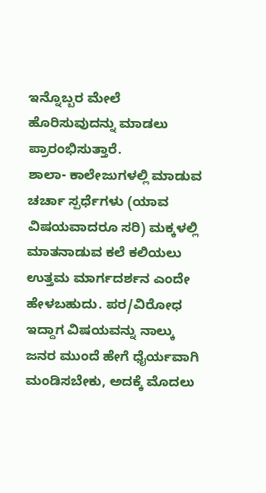ಇನ್ನೊಬ್ಬರ ಮೇಲೆ ಹೊರಿಸುವುದನ್ನು ಮಾಡಲು ಪ್ರಾರಂಭಿಸುತ್ತಾರೆ.
ಶಾಲಾ- ಕಾಲೇಜುಗಳಲ್ಲಿ ಮಾಡುವ ಚರ್ಚಾ ಸ್ಪರ್ಧೆಗಳು (ಯಾವ ವಿಷಯವಾದರೂ ಸರಿ) ಮಕ್ಕಳಲ್ಲಿ ಮಾತನಾಡುವ ಕಲೆ ಕಲಿಯಲು ಉತ್ತಮ ಮಾರ್ಗದರ್ಶನ ಎಂದೇ ಹೇಳಬಹುದು. ಪರ/ವಿರೋಧ ಇದ್ದಾಗ ವಿಷಯವನ್ನು ನಾಲ್ಕು ಜನರ ಮುಂದೆ ಹೇಗೆ ಧೈರ್ಯವಾಗಿ ಮಂಡಿಸಬೇಕು, ಅದಕ್ಕೆ ಮೊದಲು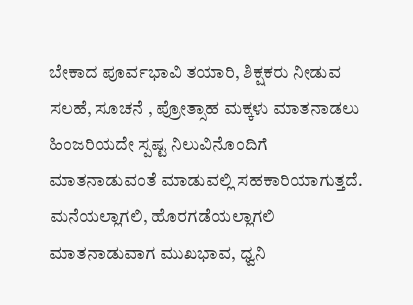ಬೇಕಾದ ಪೂರ್ವಭಾವಿ ತಯಾರಿ, ಶಿಕ್ಷಕರು ನೀಡುವ ಸಲಹೆ, ಸೂಚನೆ , ಪ್ರೋತ್ಸಾಹ ಮಕ್ಕಳು ಮಾತನಾಡಲು ಹಿಂಜರಿಯದೇ ಸ್ಪಷ್ಟ ನಿಲುವಿನೊಂದಿಗೆ ಮಾತನಾಡುವಂತೆ ಮಾಡುವಲ್ಲಿ ಸಹಕಾರಿಯಾಗುತ್ತದೆ.
ಮನೆಯಲ್ಲಾಗಲಿ, ಹೊರಗಡೆಯಲ್ಲಾಗಲಿ ಮಾತನಾಡುವಾಗ ಮುಖಭಾವ, ಧ್ವನಿ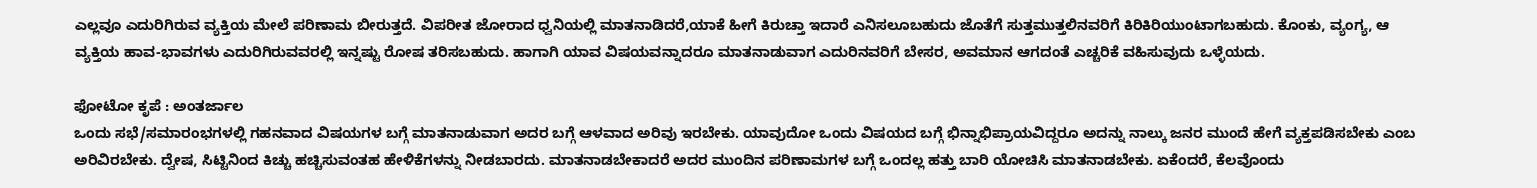ಎಲ್ಲವೂ ಎದುರಿಗಿರುವ ವ್ಯಕ್ತಿಯ ಮೇಲೆ ಪರಿಣಾಮ ಬೀರುತ್ತದೆ. ವಿಪರೀತ ಜೋರಾದ ಧ್ವನಿಯಲ್ಲಿ ಮಾತನಾಡಿದರೆ,ಯಾಕೆ ಹೀಗೆ ಕಿರುಚ್ತಾ ಇದಾರೆ ಎನಿಸಲೂಬಹುದು ಜೊತೆಗೆ ಸುತ್ತಮುತ್ತಲಿನವರಿಗೆ ಕಿರಿಕಿರಿಯುಂಟಾಗಬಹುದು. ಕೊಂಕು, ವ್ಯಂಗ್ಯ, ಆ ವ್ಯಕ್ತಿಯ ಹಾವ-ಭಾವಗಳು ಎದುರಿಗಿರುವವರಲ್ಲಿ ಇನ್ನಷ್ಟು ರೋಷ ತರಿಸಬಹುದು. ಹಾಗಾಗಿ ಯಾವ ವಿಷಯವನ್ನಾದರೂ ಮಾತನಾಡುವಾಗ ಎದುರಿನವರಿಗೆ ಬೇಸರ, ಅವಮಾನ ಆಗದಂತೆ ಎಚ್ಚರಿಕೆ ವಹಿಸುವುದು ಒಳ್ಳೆಯದು.

ಫೋಟೋ ಕೃಪೆ : ಅಂತರ್ಜಾಲ
ಒಂದು ಸಭೆ/ಸಮಾರಂಭಗಳಲ್ಲಿ ಗಹನವಾದ ವಿಷಯಗಳ ಬಗ್ಗೆ ಮಾತನಾಡುವಾಗ ಅದರ ಬಗ್ಗೆ ಆಳವಾದ ಅರಿವು ಇರಬೇಕು. ಯಾವುದೋ ಒಂದು ವಿಷಯದ ಬಗ್ಗೆ ಭಿನ್ನಾಭಿಪ್ರಾಯವಿದ್ದರೂ ಅದನ್ನು ನಾಲ್ಕು ಜನರ ಮುಂದೆ ಹೇಗೆ ವ್ಯಕ್ತಪಡಿಸಬೇಕು ಎಂಬ ಅರಿವಿರಬೇಕು. ದ್ವೇಷ, ಸಿಟ್ಟಿನಿಂದ ಕಿಚ್ಚು ಹಚ್ಚಿಸುವಂತಹ ಹೇಳಿಕೆಗಳನ್ನು ನೀಡಬಾರದು. ಮಾತನಾಡಬೇಕಾದರೆ ಅದರ ಮುಂದಿನ ಪರಿಣಾಮಗಳ ಬಗ್ಗೆ ಒಂದಲ್ಲ ಹತ್ತು ಬಾರಿ ಯೋಚಿಸಿ ಮಾತನಾಡಬೇಕು. ಏಕೆಂದರೆ, ಕೆಲವೊಂದು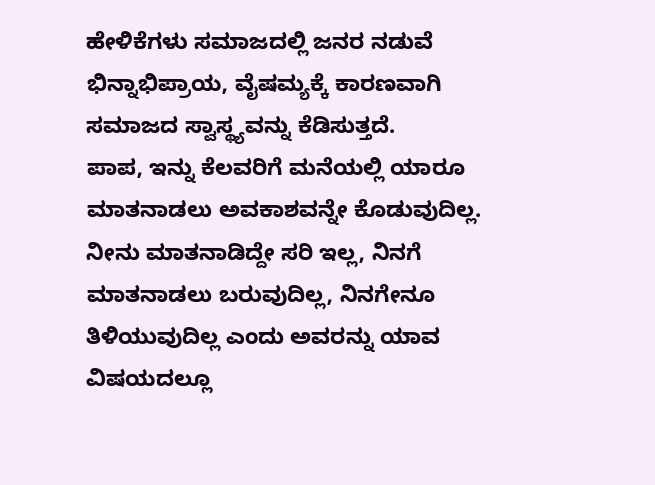ಹೇಳಿಕೆಗಳು ಸಮಾಜದಲ್ಲಿ ಜನರ ನಡುವೆ ಭಿನ್ನಾಭಿಪ್ರಾಯ, ವೈಷಮ್ಯಕ್ಕೆ ಕಾರಣವಾಗಿ ಸಮಾಜದ ಸ್ವಾಸ್ಥ್ಯವನ್ನು ಕೆಡಿಸುತ್ತದೆ.
ಪಾಪ, ಇನ್ನು ಕೆಲವರಿಗೆ ಮನೆಯಲ್ಲಿ ಯಾರೂ ಮಾತನಾಡಲು ಅವಕಾಶವನ್ನೇ ಕೊಡುವುದಿಲ್ಲ. ನೀನು ಮಾತನಾಡಿದ್ದೇ ಸರಿ ಇಲ್ಲ, ನಿನಗೆ ಮಾತನಾಡಲು ಬರುವುದಿಲ್ಲ, ನಿನಗೇನೂ ತಿಳಿಯುವುದಿಲ್ಲ ಎಂದು ಅವರನ್ನು ಯಾವ ವಿಷಯದಲ್ಲೂ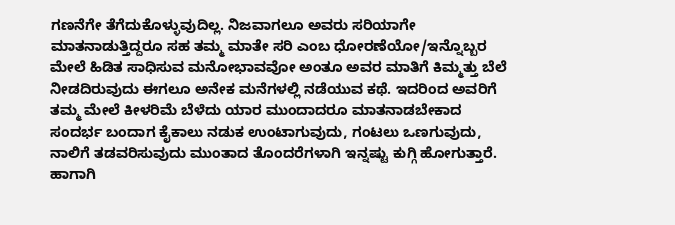ಗಣನೆಗೇ ತೆಗೆದುಕೊಳ್ಳುವುದಿಲ್ಲ. ನಿಜವಾಗಲೂ ಅವರು ಸರಿಯಾಗೇ ಮಾತನಾಡುತ್ತಿದ್ದರೂ ಸಹ ತಮ್ಮ ಮಾತೇ ಸರಿ ಎಂಬ ಧೋರಣೆಯೋ/ಇನ್ನೊಬ್ಬರ ಮೇಲೆ ಹಿಡಿತ ಸಾಧಿಸುವ ಮನೋಭಾವವೋ ಅಂತೂ ಅವರ ಮಾತಿಗೆ ಕಿಮ್ಮತ್ತು ಬೆಲೆ ನೀಡದಿರುವುದು ಈಗಲೂ ಅನೇಕ ಮನೆಗಳಲ್ಲಿ ನಡೆಯುವ ಕಥೆ. ಇದರಿಂದ ಅವರಿಗೆ ತಮ್ಮ ಮೇಲೆ ಕೀಳರಿಮೆ ಬೆಳೆದು ಯಾರ ಮುಂದಾದರೂ ಮಾತನಾಡಬೇಕಾದ ಸಂದರ್ಭ ಬಂದಾಗ ಕೈಕಾಲು ನಡುಕ ಉಂಟಾಗುವುದು, ಗಂಟಲು ಒಣಗುವುದು, ನಾಲಿಗೆ ತಡವರಿಸುವುದು ಮುಂತಾದ ತೊಂದರೆಗಳಾಗಿ ಇನ್ನಷ್ಟು ಕುಗ್ಗಿ ಹೋಗುತ್ತಾರೆ. ಹಾಗಾಗಿ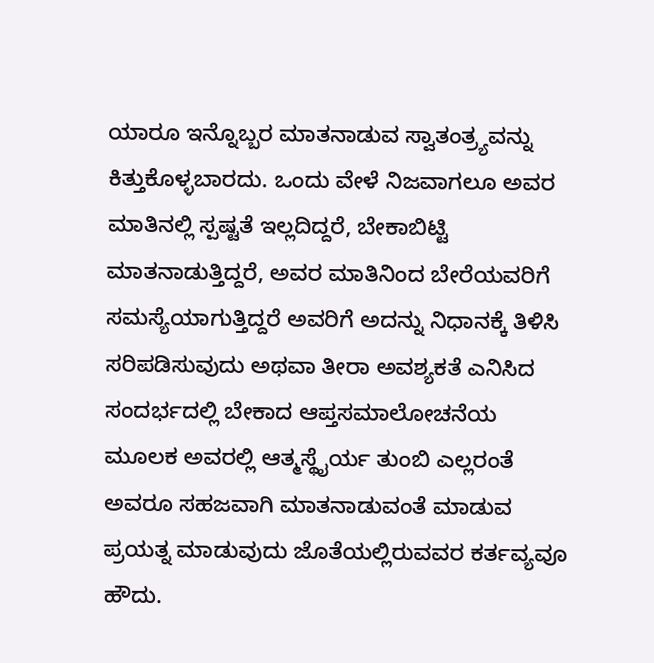ಯಾರೂ ಇನ್ನೊಬ್ಬರ ಮಾತನಾಡುವ ಸ್ವಾತಂತ್ರ್ಯವನ್ನು ಕಿತ್ತುಕೊಳ್ಳಬಾರದು. ಒಂದು ವೇಳೆ ನಿಜವಾಗಲೂ ಅವರ ಮಾತಿನಲ್ಲಿ ಸ್ಪಷ್ಟತೆ ಇಲ್ಲದಿದ್ದರೆ, ಬೇಕಾಬಿಟ್ಟಿ ಮಾತನಾಡುತ್ತಿದ್ದರೆ, ಅವರ ಮಾತಿನಿಂದ ಬೇರೆಯವರಿಗೆ ಸಮಸ್ಯೆಯಾಗುತ್ತಿದ್ದರೆ ಅವರಿಗೆ ಅದನ್ನು ನಿಧಾನಕ್ಕೆ ತಿಳಿಸಿ ಸರಿಪಡಿಸುವುದು ಅಥವಾ ತೀರಾ ಅವಶ್ಯಕತೆ ಎನಿಸಿದ ಸಂದರ್ಭದಲ್ಲಿ ಬೇಕಾದ ಆಪ್ತಸಮಾಲೋಚನೆಯ ಮೂಲಕ ಅವರಲ್ಲಿ ಆತ್ಮಸ್ಥೈರ್ಯ ತುಂಬಿ ಎಲ್ಲರಂತೆ ಅವರೂ ಸಹಜವಾಗಿ ಮಾತನಾಡುವಂತೆ ಮಾಡುವ ಪ್ರಯತ್ನ ಮಾಡುವುದು ಜೊತೆಯಲ್ಲಿರುವವರ ಕರ್ತವ್ಯವೂ ಹೌದು.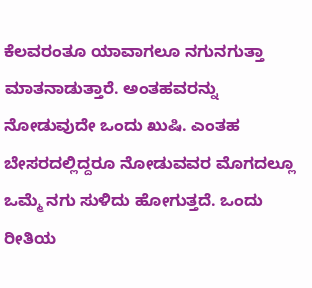ಕೆಲವರಂತೂ ಯಾವಾಗಲೂ ನಗುನಗುತ್ತಾ ಮಾತನಾಡುತ್ತಾರೆ. ಅಂತಹವರನ್ನು ನೋಡುವುದೇ ಒಂದು ಖುಷಿ. ಎಂತಹ ಬೇಸರದಲ್ಲಿದ್ದರೂ ನೋಡುವವರ ಮೊಗದಲ್ಲೂ ಒಮ್ಮೆ ನಗು ಸುಳಿದು ಹೋಗುತ್ತದೆ. ಒಂದು ರೀತಿಯ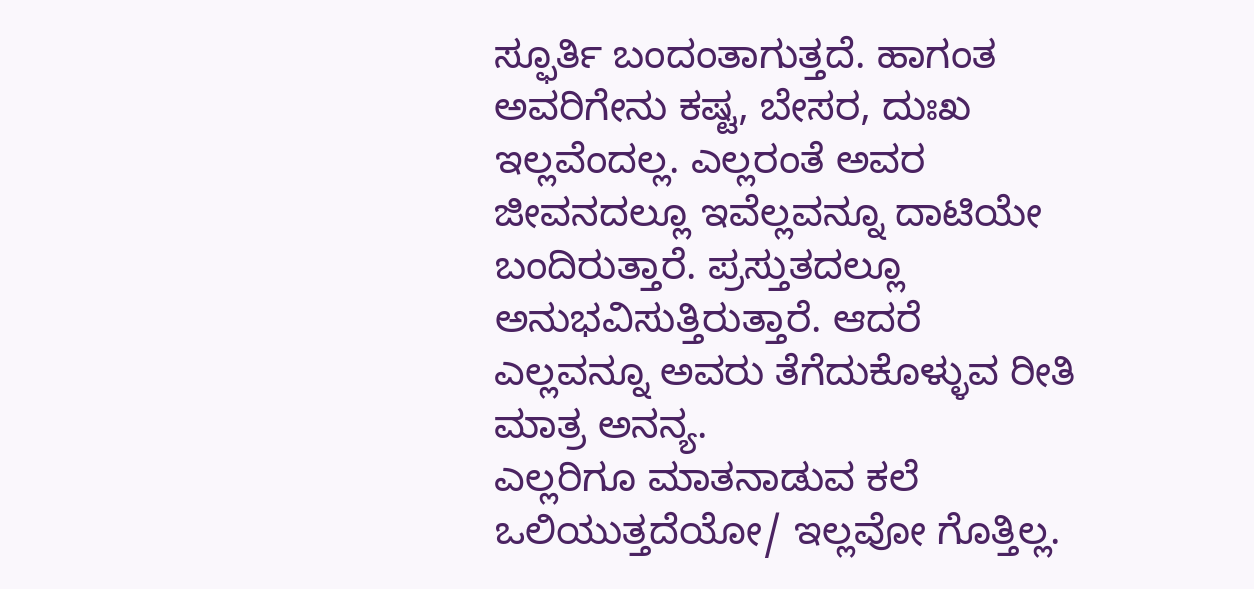ಸ್ಫೂರ್ತಿ ಬಂದಂತಾಗುತ್ತದೆ. ಹಾಗಂತ ಅವರಿಗೇನು ಕಷ್ಟ, ಬೇಸರ, ದುಃಖ ಇಲ್ಲವೆಂದಲ್ಲ. ಎಲ್ಲರಂತೆ ಅವರ ಜೀವನದಲ್ಲೂ ಇವೆಲ್ಲವನ್ನೂ ದಾಟಿಯೇ ಬಂದಿರುತ್ತಾರೆ. ಪ್ರಸ್ತುತದಲ್ಲೂ ಅನುಭವಿಸುತ್ತಿರುತ್ತಾರೆ. ಆದರೆ ಎಲ್ಲವನ್ನೂ ಅವರು ತೆಗೆದುಕೊಳ್ಳುವ ರೀತಿ ಮಾತ್ರ ಅನನ್ಯ.
ಎಲ್ಲರಿಗೂ ಮಾತನಾಡುವ ಕಲೆ ಒಲಿಯುತ್ತದೆಯೋ/ ಇಲ್ಲವೋ ಗೊತ್ತಿಲ್ಲ.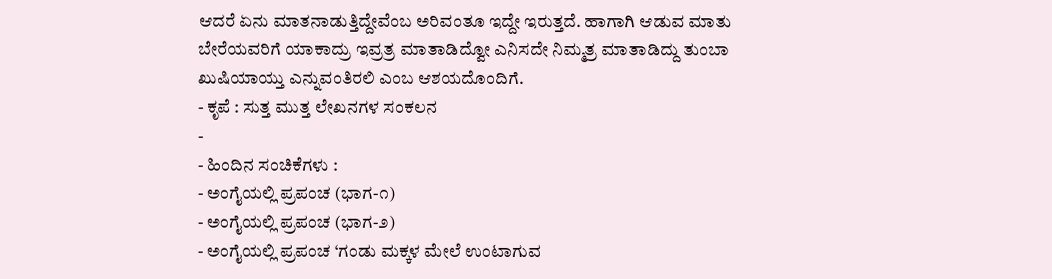ಆದರೆ ಏನು ಮಾತನಾಡುತ್ತಿದ್ದೇವೆಂಬ ಅರಿವಂತೂ ಇದ್ದೇ ಇರುತ್ತದೆ. ಹಾಗಾಗಿ ಆಡುವ ಮಾತು ಬೇರೆಯವರಿಗೆ ಯಾಕಾದ್ರು ಇವ್ರತ್ರ ಮಾತಾಡಿದ್ವೋ ಎನಿಸದೇ ನಿಮ್ಮತ್ರ ಮಾತಾಡಿದ್ದು ತುಂಬಾ ಖುಷಿಯಾಯ್ತು ಎನ್ನುವಂತಿರಲಿ ಎಂಬ ಆಶಯದೊಂದಿಗೆ.
- ಕೃಪೆ : ಸುತ್ತ ಮುತ್ತ ಲೇಖನಗಳ ಸಂಕಲನ
-
- ಹಿಂದಿನ ಸಂಚಿಕೆಗಳು :
- ಅಂಗೈಯಲ್ಲಿ ಪ್ರಪಂಚ (ಭಾಗ-೧)
- ಅಂಗೈಯಲ್ಲಿ ಪ್ರಪಂಚ (ಭಾಗ-೨)
- ಅಂಗೈಯಲ್ಲಿ ಪ್ರಪಂಚ ‘ಗಂಡು ಮಕ್ಕಳ ಮೇಲೆ ಉಂಟಾಗುವ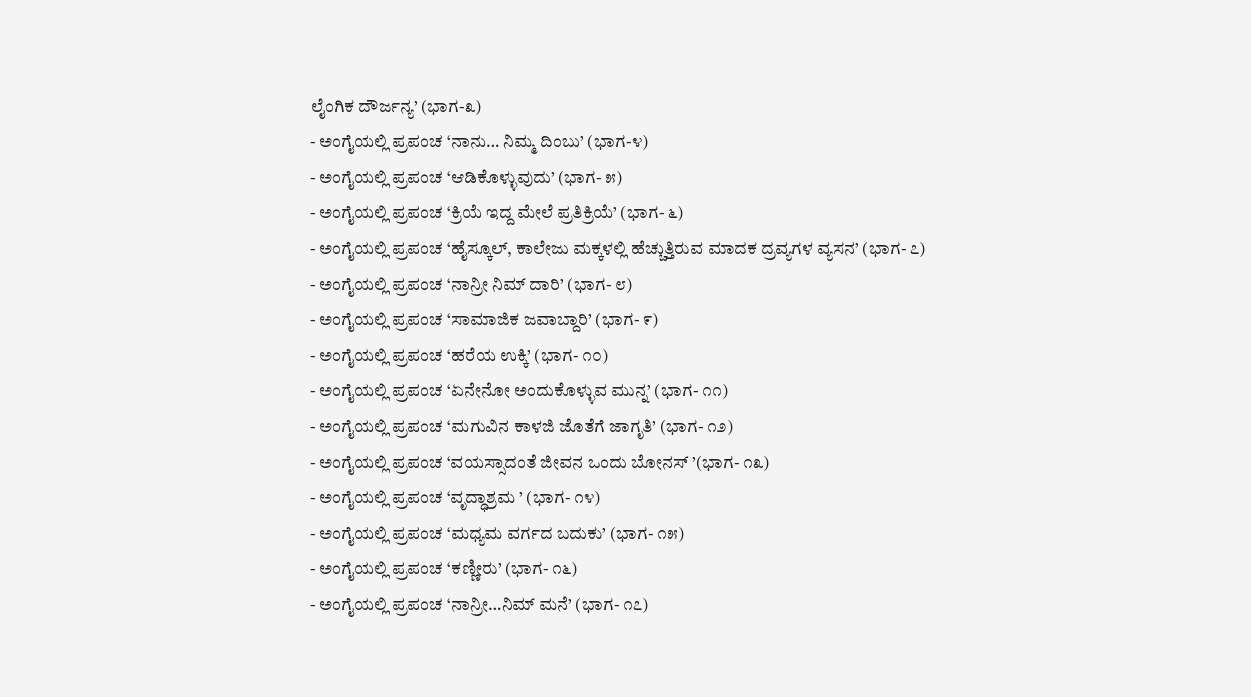ಲೈಂಗಿಕ ದೌರ್ಜನ್ಯ’ (ಭಾಗ-೩)
- ಅಂಗೈಯಲ್ಲಿ ಪ್ರಪಂಚ ‘ನಾನು… ನಿಮ್ಮ ದಿಂಬು’ (ಭಾಗ-೪)
- ಅಂಗೈಯಲ್ಲಿ ಪ್ರಪಂಚ ‘ಆಡಿಕೊಳ್ಳುವುದು’ (ಭಾಗ- ೫)
- ಅಂಗೈಯಲ್ಲಿ ಪ್ರಪಂಚ ‘ಕ್ರಿಯೆ ಇದ್ದ ಮೇಲೆ ಪ್ರತಿಕ್ರಿಯೆ’ (ಭಾಗ- ೬)
- ಅಂಗೈಯಲ್ಲಿ ಪ್ರಪಂಚ ‘ಹೈಸ್ಕೂಲ್, ಕಾಲೇಜು ಮಕ್ಕಳಲ್ಲಿ ಹೆಚ್ಚುತ್ತಿರುವ ಮಾದಕ ದ್ರವ್ಯಗಳ ವ್ಯಸನ’ (ಭಾಗ- ೭)
- ಅಂಗೈಯಲ್ಲಿ ಪ್ರಪಂಚ ‘ನಾನ್ರೀ ನಿಮ್ ದಾರಿ’ (ಭಾಗ- ೮)
- ಅಂಗೈಯಲ್ಲಿ ಪ್ರಪಂಚ ‘ಸಾಮಾಜಿಕ ಜವಾಬ್ದಾರಿ’ (ಭಾಗ- ೯)
- ಅಂಗೈಯಲ್ಲಿ ಪ್ರಪಂಚ ‘ಹರೆಯ ಉಕ್ಕಿ’ (ಭಾಗ- ೧೦)
- ಅಂಗೈಯಲ್ಲಿ ಪ್ರಪಂಚ ‘ಏನೇನೋ ಅಂದುಕೊಳ್ಳುವ ಮುನ್ನ’ (ಭಾಗ- ೧೧)
- ಅಂಗೈಯಲ್ಲಿ ಪ್ರಪಂಚ ‘ಮಗುವಿನ ಕಾಳಜಿ ಜೊತೆಗೆ ಜಾಗೃತಿ’ (ಭಾಗ- ೧೨)
- ಅಂಗೈಯಲ್ಲಿ ಪ್ರಪಂಚ ‘ವಯಸ್ಸಾದಂತೆ ಜೀವನ ಒಂದು ಬೋನಸ್ ’(ಭಾಗ- ೧೩)
- ಅಂಗೈಯಲ್ಲಿ ಪ್ರಪಂಚ ‘ವೃದ್ಧಾಶ್ರಮ ’ (ಭಾಗ- ೧೪)
- ಅಂಗೈಯಲ್ಲಿ ಪ್ರಪಂಚ ‘ಮಧ್ಯಮ ವರ್ಗದ ಬದುಕು’ (ಭಾಗ- ೧೫)
- ಅಂಗೈಯಲ್ಲಿ ಪ್ರಪಂಚ ‘ಕಣ್ಣೀರು’ (ಭಾಗ- ೧೬)
- ಅಂಗೈಯಲ್ಲಿ ಪ್ರಪಂಚ ‘ನಾನ್ರೀ…ನಿಮ್ ಮನೆ’ (ಭಾಗ- ೧೭)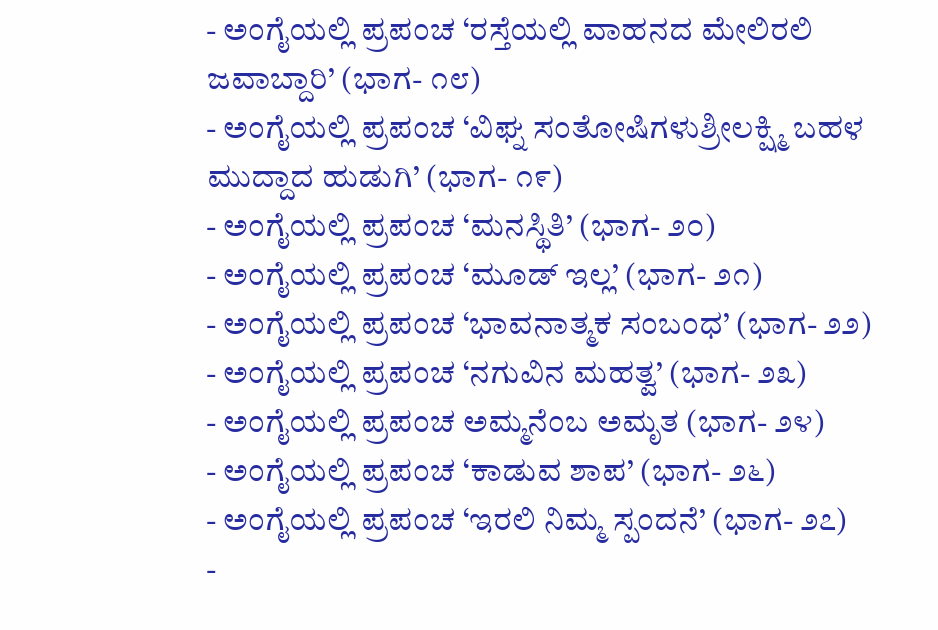- ಅಂಗೈಯಲ್ಲಿ ಪ್ರಪಂಚ ‘ರಸ್ತೆಯಲ್ಲಿ ವಾಹನದ ಮೇಲಿರಲಿ ಜವಾಬ್ದಾರಿ’ (ಭಾಗ- ೧೮)
- ಅಂಗೈಯಲ್ಲಿ ಪ್ರಪಂಚ ‘ವಿಘ್ನ ಸಂತೋಷಿಗಳುಶ್ರೀಲಕ್ಷ್ಮಿ ಬಹಳ ಮುದ್ದಾದ ಹುಡುಗಿ’ (ಭಾಗ- ೧೯)
- ಅಂಗೈಯಲ್ಲಿ ಪ್ರಪಂಚ ‘ಮನಸ್ಥಿತಿ’ (ಭಾಗ- ೨೦)
- ಅಂಗೈಯಲ್ಲಿ ಪ್ರಪಂಚ ‘ಮೂಡ್ ಇಲ್ಲ’ (ಭಾಗ- ೨೧)
- ಅಂಗೈಯಲ್ಲಿ ಪ್ರಪಂಚ ‘ಭಾವನಾತ್ಮಕ ಸಂಬಂಧ’ (ಭಾಗ- ೨೨)
- ಅಂಗೈಯಲ್ಲಿ ಪ್ರಪಂಚ ‘ನಗುವಿನ ಮಹತ್ವ’ (ಭಾಗ- ೨೩)
- ಅಂಗೈಯಲ್ಲಿ ಪ್ರಪಂಚ ಅಮ್ಮನೆಂಬ ಅಮೃತ (ಭಾಗ- ೨೪)
- ಅಂಗೈಯಲ್ಲಿ ಪ್ರಪಂಚ ‘ಕಾಡುವ ಶಾಪ’ (ಭಾಗ- ೨೬)
- ಅಂಗೈಯಲ್ಲಿ ಪ್ರಪಂಚ ‘ಇರಲಿ ನಿಮ್ಮ ಸ್ಪಂದನೆ’ (ಭಾಗ- ೨೭)
-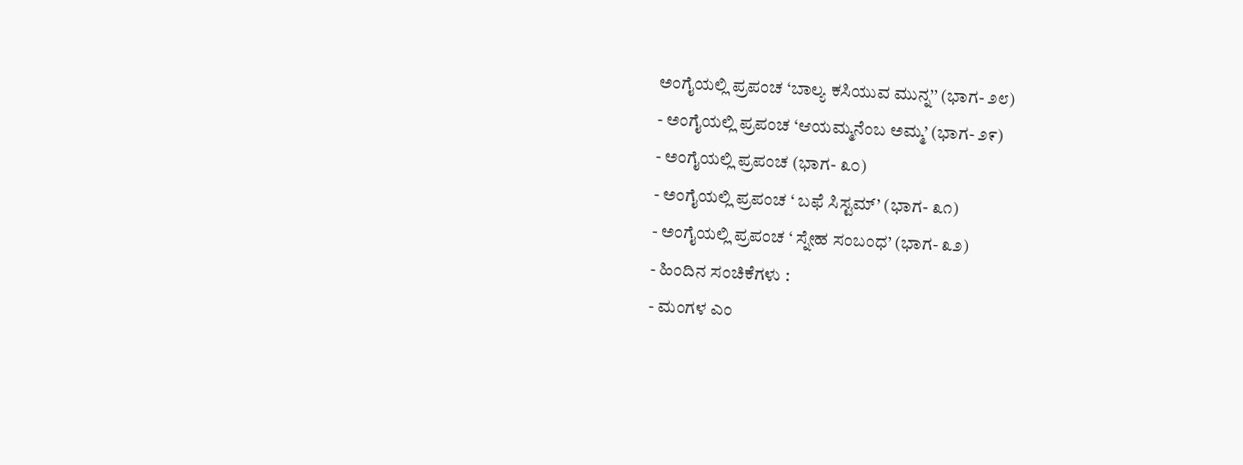ಅಂಗೈಯಲ್ಲಿ ಪ್ರಪಂಚ ‘ಬಾಲ್ಯ ಕಸಿಯುವ ಮುನ್ನ’’ (ಭಾಗ- ೨೮)
- ಅಂಗೈಯಲ್ಲಿ ಪ್ರಪಂಚ ‘ಆಯಮ್ಮನೆಂಬ ಅಮ್ಮ’ (ಭಾಗ- ೨೯)
- ಅಂಗೈಯಲ್ಲಿ ಪ್ರಪಂಚ (ಭಾಗ- ೩೦)
- ಅಂಗೈಯಲ್ಲಿ ಪ್ರಪಂಚ ‘ ಬಫೆ ಸಿಸ್ಟಮ್’ (ಭಾಗ- ೩೧)
- ಅಂಗೈಯಲ್ಲಿ ಪ್ರಪಂಚ ‘ ಸ್ನೇಹ ಸಂಬಂಧ’ (ಭಾಗ- ೩೨)
- ಹಿಂದಿನ ಸಂಚಿಕೆಗಳು :
- ಮಂಗಳ ಎಂ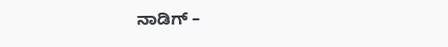ನಾಡಿಗ್ –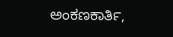ಅಂಕಣಕಾರ್ತಿ,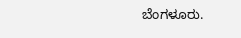ಬೆಂಗಳೂರು.